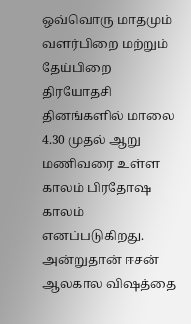ஒவ்வொரு மாதமும் வளர்பிறை மற்றும் தேய்பிறை திரயோதசி தினங்களில் மாலை 4.30 முதல் ஆறு மணிவரை உள்ள காலம் பிரதோஷ காலம் எனப்படுகிறது. அன்றுதான் ஈசன் ஆலகால விஷத்தை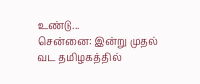உண்டு...
சென்னை: இன்று முதல் வட தமிழகத்தில்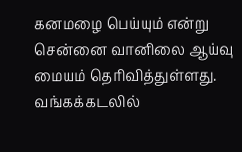கனமழை பெய்யும் என்று சென்னை வானிலை ஆய்வு மையம் தெரிவித்துள்ளது. வங்கக்கடலில்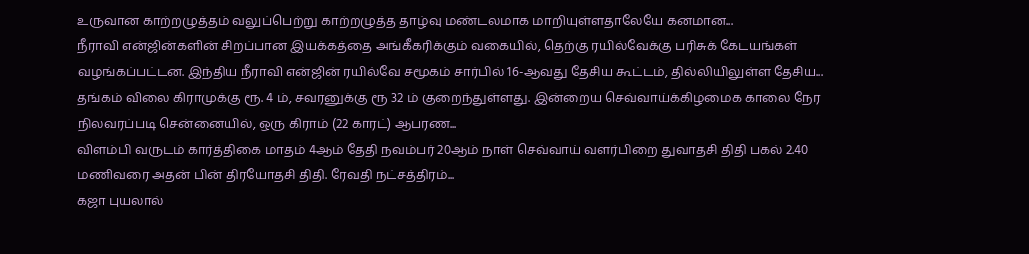உருவான காற்றழுத்தம் வலுப்பெற்று காற்றழுத்த தாழ்வு மண்டலமாக மாறியுள்ளதாலேயே கனமான...
நீராவி என்ஜின்களின் சிறப்பான இயக்கத்தை அங்கீகரிக்கும் வகையில், தெற்கு ரயில்வேக்கு பரிசுக் கேடயங்கள் வழங்கப்பட்டன. இந்திய நீராவி என்ஜின் ரயில்வே சமூகம் சார்பில் 16-ஆவது தேசிய கூட்டம், தில்லியிலுள்ள தேசிய...
தங்கம் விலை கிராமுக்கு ரூ. 4 ம், சவரனுக்கு ரூ 32 ம் குறைந்துள்ளது. இன்றைய செவ்வாய்க்கிழமைக காலை நேர நிலவரப்படி சென்னையில், ஒரு கிராம் (22 காரட்) ஆபரண...
விளம்பி வருடம் கார்த்திகை மாதம் 4ஆம் தேதி நவம்பர் 20ஆம் நாள் செவ்வாய் வளர்பிறை துவாதசி திதி பகல் 2.40 மணிவரை அதன் பின் திரயோதசி திதி. ரேவதி நட்சத்திரம்...
கஜா புயலால்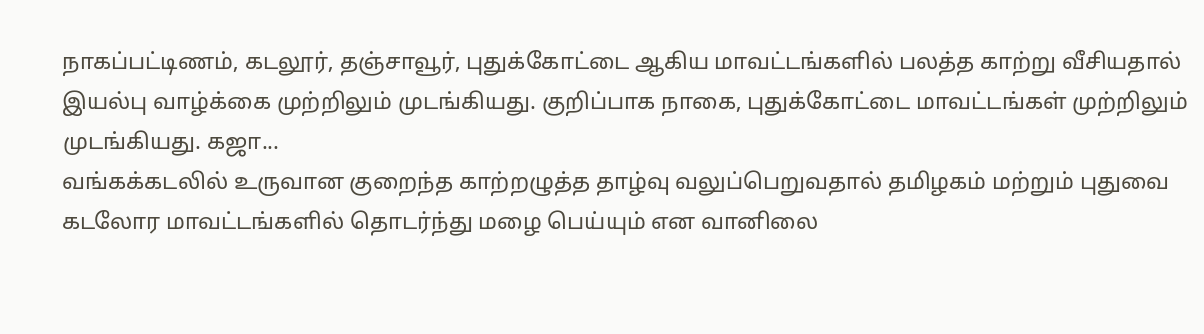நாகப்பட்டிணம், கடலூர், தஞ்சாவூர், புதுக்கோட்டை ஆகிய மாவட்டங்களில் பலத்த காற்று வீசியதால் இயல்பு வாழ்க்கை முற்றிலும் முடங்கியது. குறிப்பாக நாகை, புதுக்கோட்டை மாவட்டங்கள் முற்றிலும் முடங்கியது. கஜா...
வங்கக்கடலில் உருவான குறைந்த காற்றழுத்த தாழ்வு வலுப்பெறுவதால் தமிழகம் மற்றும் புதுவை கடலோர மாவட்டங்களில் தொடர்ந்து மழை பெய்யும் என வானிலை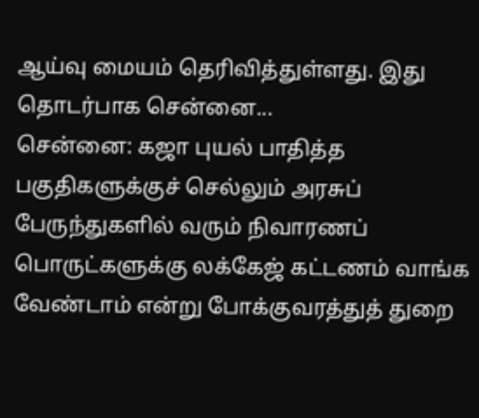ஆய்வு மையம் தெரிவித்துள்ளது. இது தொடர்பாக சென்னை...
சென்னை: கஜா புயல் பாதித்த பகுதிகளுக்குச் செல்லும் அரசுப் பேருந்துகளில் வரும் நிவாரணப் பொருட்களுக்கு லக்கேஜ் கட்டணம் வாங்க வேண்டாம் என்று போக்குவரத்துத் துறை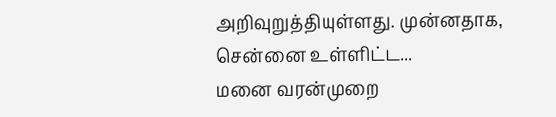அறிவுறுத்தியுள்ளது. முன்னதாக, சென்னை உள்ளிட்ட...
மனை வரன்முறை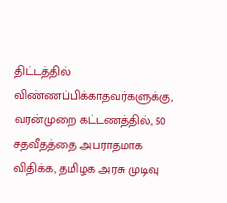திட்டத்தில் விண்ணப்பிக்காதவர்களுக்கு, வரன்முறை கட்டணத்தில், 50 சதவீதத்தை அபராதமாக விதிக்க, தமிழக அரசு முடிவு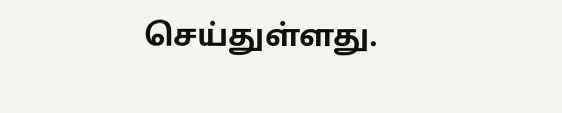செய்துள்ளது.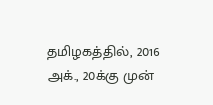தமிழகத்தில், 2016 அக்., 20க்கு முன்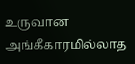உருவான அங்கீகாரமில்லாத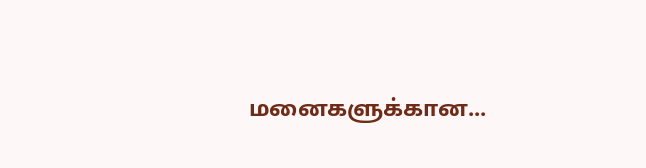மனைகளுக்கான...